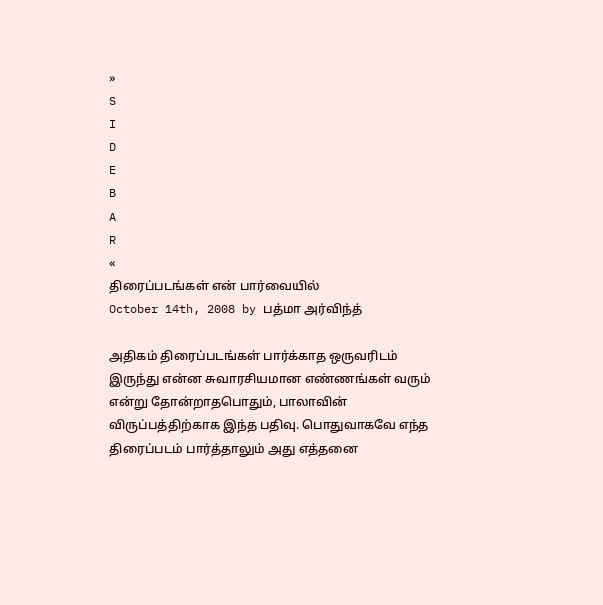»
S
I
D
E
B
A
R
«
திரைப்படங்கள் என் பார்வையில்
October 14th, 2008 by பத்மா அர்விந்த்

அதிகம் திரைப்படங்கள் பார்க்காத ஒருவரிடம் இருந்து என்ன சுவாரசியமான எண்ணங்கள் வரும் என்று தோன்றாதபொதும், பாலாவின் விருப்பத்திற்காக இந்த பதிவு. பொதுவாகவே எந்த திரைப்படம் பார்த்தாலும் அது எத்தனை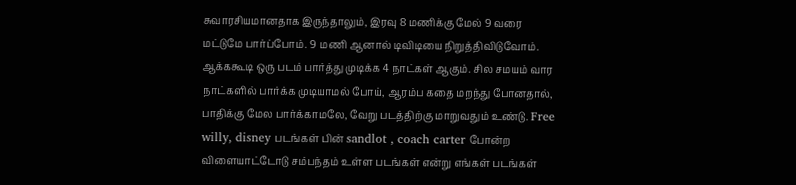சுவாரசியமானதாக இருந்தாலும், இரவு 8 மணிக்கு மேல் 9 வரை மட்டுமே பார்ப்போம். 9 மணி ஆனால் டிவிடியை நிறுத்திவிடுவோம். ஆக்ககூடி ஒரு படம் பார்த்து முடிக்க 4 நாட்கள் ஆகும். சில சமயம் வார நாட்களில் பார்க்க முடியாமல் போய், ஆரம்ப கதை மறந்து போனதால், பாதிக்கு மேல பார்க்காமலே, வேறு படத்திற்கு மாறுவதும் உண்டு. Free willy, disney படங்கள் பின் sandlot , coach carter போன்ற விளையாட்டோடு சம்பந்தம் உள்ள படங்கள் என்று எங்கள் படங்கள்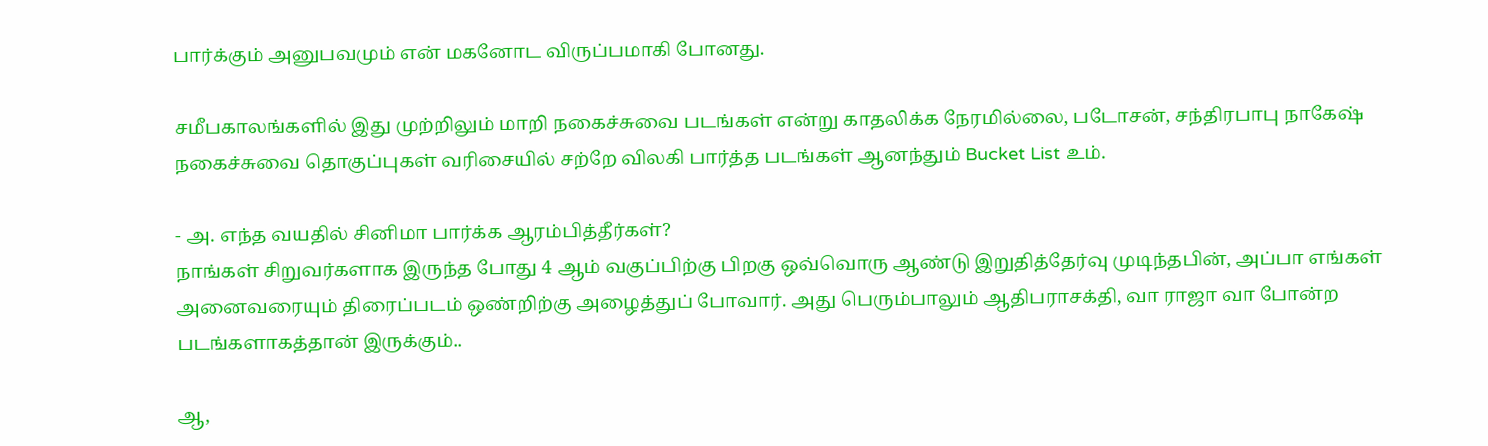பார்க்கும் அனுபவமும் என் மகனோட விருப்பமாகி போனது.

சமீபகாலங்களில் இது முற்றிலும் மாறி நகைச்சுவை படங்கள் என்று காதலிக்க நேரமில்லை, படோசன், சந்திரபாபு நாகேஷ் நகைச்சுவை தொகுப்புகள் வரிசையில் சற்றே விலகி பார்த்த படங்கள் ஆனந்தும் Bucket List உம்.

- அ. எந்த வயதில் சினிமா பார்க்க ஆரம்பித்தீர்கள்?
நாங்கள் சிறுவர்களாக இருந்த போது 4 ஆம் வகுப்பிற்கு பிறகு ஒவ்வொரு ஆண்டு இறுதித்தேர்வு முடிந்தபின், அப்பா எங்கள் அனைவரையும் திரைப்படம் ஒண்றிற்கு அழைத்துப் போவார். அது பெரும்பாலும் ஆதிபராசக்தி, வா ராஜா வா போன்ற படங்களாகத்தான் இருக்கும்..

ஆ,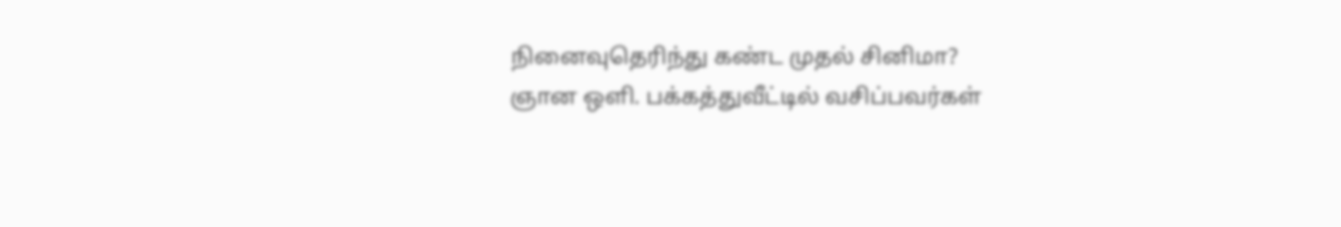நினைவுதெரிந்து கண்ட முதல் சினிமா?
ஞான ஒளி. பக்கத்துவீட்டில் வசிப்பவர்கள்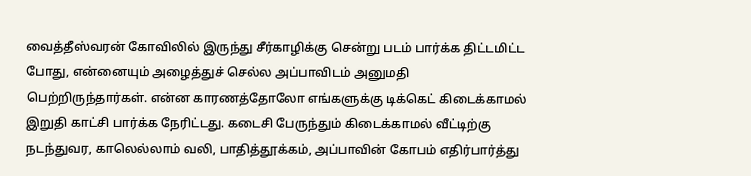வைத்தீஸ்வரன் கோவிலில் இருந்து சீர்காழிக்கு சென்று படம் பார்க்க திட்டமிட்ட போது, என்னையும் அழைத்துச் செல்ல அப்பாவிடம் அனுமதி பெற்றிருந்தார்கள். என்ன காரணத்தோலோ எங்களுக்கு டிக்கெட் கிடைக்காமல் இறுதி காட்சி பார்க்க நேரிட்டது. கடைசி பேருந்தும் கிடைக்காமல் வீட்டிற்கு நடந்துவர, காலெல்லாம் வலி, பாதித்தூக்கம், அப்பாவின் கோபம் எதிர்பார்த்து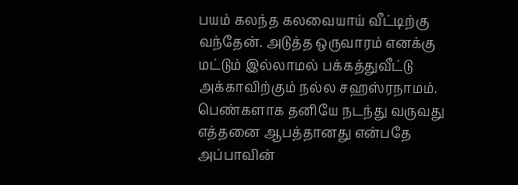பயம் கலந்த கலவையாய் வீட்டிற்கு வந்தேன். அடுத்த ஒருவாரம் எனக்கு மட்டும் இல்லாமல் பக்கத்துவீட்டு அக்காவிற்கும் நல்ல சஹஸ்ரநாமம். பெண்களாக தனியே நடந்து வருவது எத்தனை ஆபத்தானது என்பதே அப்பாவின்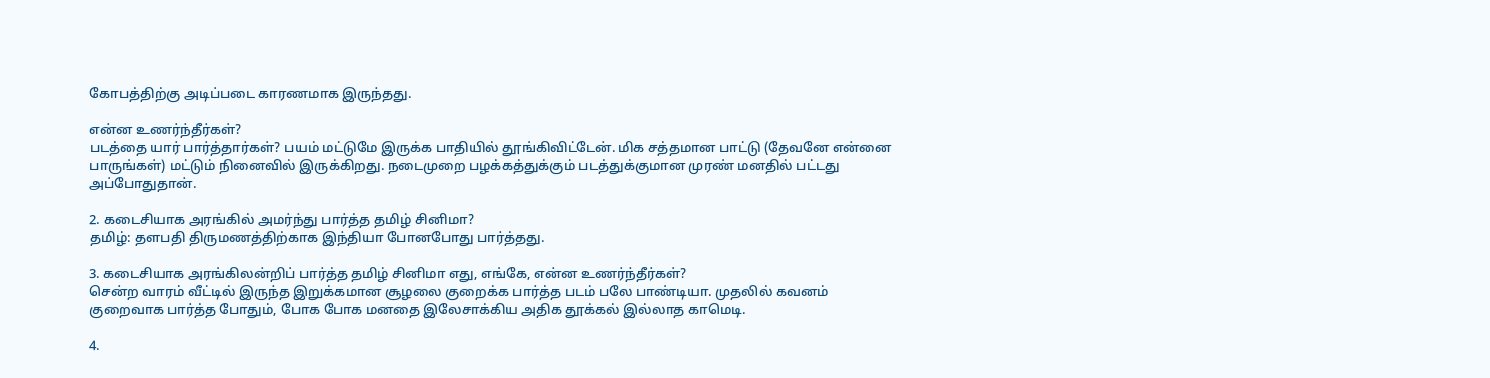கோபத்திற்கு அடிப்படை காரணமாக இருந்தது.

என்ன உணர்ந்தீர்கள்?
படத்தை யார் பார்த்தார்கள்? பயம் மட்டுமே இருக்க பாதியில் தூங்கிவிட்டேன். மிக சத்தமான பாட்டு (தேவனே என்னை பாருங்கள்) மட்டும் நினைவில் இருக்கிறது. நடைமுறை பழக்கத்துக்கும் படத்துக்குமான முரண் மனதில் பட்டது அப்போதுதான்.

2. கடைசியாக அரங்கில் அமர்ந்து பார்த்த தமிழ் சினிமா?
தமிழ்: தளபதி திருமணத்திற்காக இந்தியா போனபோது பார்த்தது.

3. கடைசியாக அரங்கிலன்றிப் பார்த்த தமிழ் சினிமா எது, எங்கே, என்ன உணர்ந்தீர்கள்?
சென்ற வாரம் வீட்டில் இருந்த இறுக்கமான சூழலை குறைக்க பார்த்த படம் பலே பாண்டியா. முதலில் கவனம் குறைவாக பார்த்த போதும், போக போக மனதை இலேசாக்கிய அதிக தூக்கல் இல்லாத காமெடி.

4.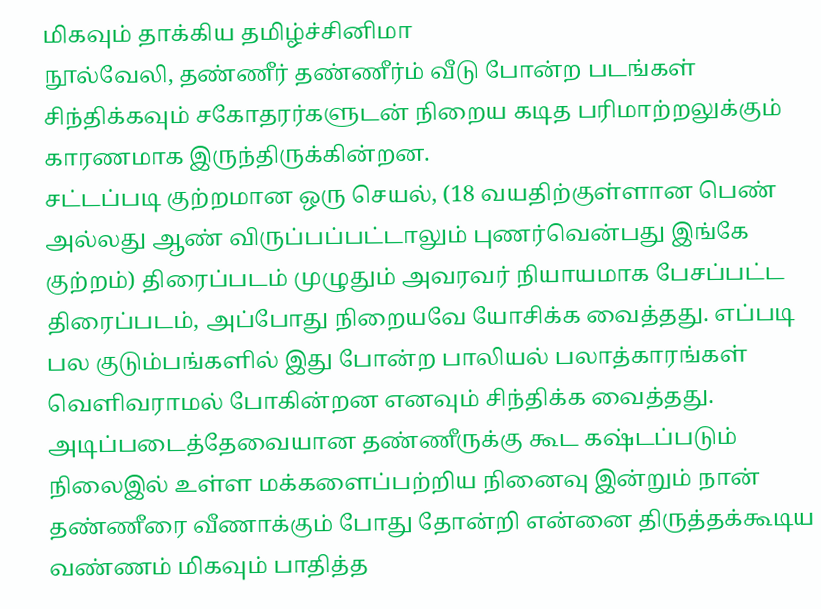மிகவும் தாக்கிய தமிழ்ச்சினிமா
நூல்வேலி, தண்ணீர் தண்ணீர்ம் வீடு போன்ற படங்கள் சிந்திக்கவும் சகோதரர்களுடன் நிறைய கடித பரிமாற்றலுக்கும் காரணமாக இருந்திருக்கின்றன.
சட்டப்படி குற்றமான ஒரு செயல், (18 வயதிற்குள்ளான பெண் அல்லது ஆண் விருப்பப்பட்டாலும் புணர்வென்பது இங்கே குற்றம்) திரைப்படம் முழுதும் அவரவர் நியாயமாக பேசப்பட்ட திரைப்படம், அப்போது நிறையவே யோசிக்க வைத்தது. எப்படி பல குடும்பங்களில் இது போன்ற பாலியல் பலாத்காரங்கள் வெளிவராமல் போகின்றன எனவும் சிந்திக்க வைத்தது.
அடிப்படைத்தேவையான தண்ணீருக்கு கூட கஷ்டப்படும் நிலைஇல் உள்ள மக்களைப்பற்றிய நினைவு இன்றும் நான் தண்ணீரை வீணாக்கும் போது தோன்றி என்னை திருத்தக்கூடிய வண்ணம் மிகவும் பாதித்த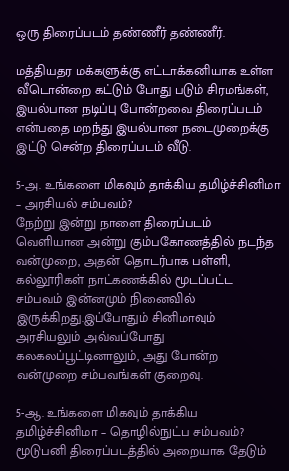ஒரு திரைப்படம் தண்ணீர் தண்ணீர்.

மத்தியதர மக்களுக்கு எட்டாக்கனியாக உள்ள வீடொன்றை கட்டும் போது படும் சிரமங்கள், இயல்பான நடிப்பு போன்றவை திரைப்படம் என்பதை மறந்து இயல்பான நடைமுறைக்கு இட்டு சென்ற திரைப்படம் வீடு.

5-அ. உங்களை மிகவும் தாக்கிய தமிழ்ச்சினிமா – அரசியல் சம்பவம்?
நேற்று இன்று நாளை திரைப்படம் வெளியான அன்று கும்பகோணத்தில் நடந்த வன்முறை, அதன் தொடர்பாக பள்ளி, கல்லூரிகள் நாட்கணக்கில் மூடப்பட்ட சம்பவம் இன்னமும் நினைவில் இருக்கிறது.இப்போதும் சினிமாவும் அரசியலும் அவ்வப்போது கலகலப்பூட்டினாலும், அது போன்ற வன்முறை சம்பவங்கள் குறைவு.

5-ஆ. உங்களை மிகவும் தாக்கிய தமிழ்ச்சினிமா – தொழில்நுட்ப சம்பவம்?
மூடுபனி திரைப்படத்தில் அறையாக தேடும்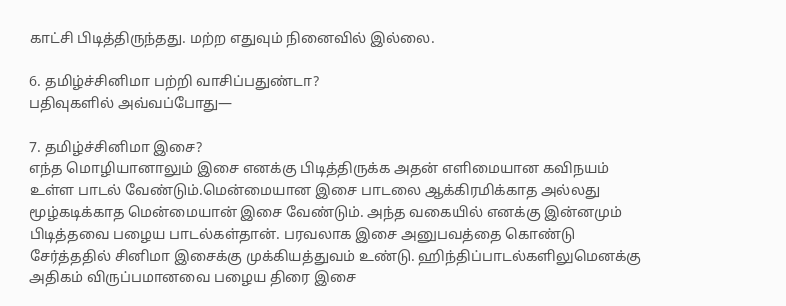காட்சி பிடித்திருந்தது. மற்ற எதுவும் நினைவில் இல்லை.

6. தமிழ்ச்சினிமா பற்றி வாசிப்பதுண்டா?
பதிவுகளில் அவ்வப்போது—

7. தமிழ்ச்சினிமா இசை?
எந்த மொழியானாலும் இசை எனக்கு பிடித்திருக்க அதன் எளிமையான கவிநயம் உள்ள பாடல் வேண்டும்.மென்மையான இசை பாடலை ஆக்கிரமிக்காத அல்லது மூழ்கடிக்காத மென்மையான் இசை வேண்டும். அந்த வகையில் எனக்கு இன்னமும் பிடித்தவை பழைய பாடல்கள்தான். பரவலாக இசை அனுபவத்தை கொண்டு சேர்த்ததில் சினிமா இசைக்கு முக்கியத்துவம் உண்டு. ஹிந்திப்பாடல்களிலுமெனக்கு அதிகம் விருப்பமானவை பழைய திரை இசை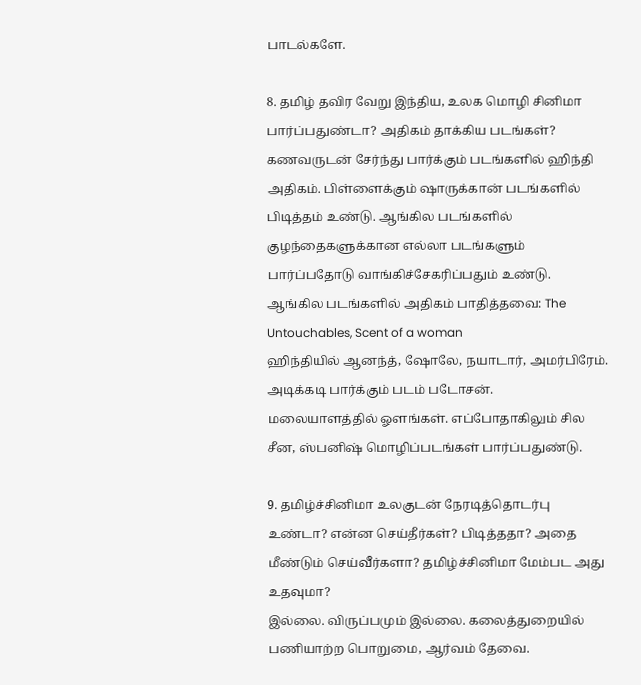பாடல்களே.

8. தமிழ் தவிர வேறு இந்திய, உலக மொழி சினிமா பார்ப்பதுண்டா? அதிகம் தாக்கிய படங்கள்?
கணவருடன் சேர்ந்து பார்க்கும் படங்களில் ஹிந்தி அதிகம். பிள்ளைக்கும் ஷாருக்கான் படங்களில் பிடித்தம் உண்டு. ஆங்கில படங்களில் குழந்தைகளுக்கான எல்லா படங்களும் பார்ப்பதோடு வாங்கிச்சேகரிப்பதும் உண்டு.
ஆங்கில படங்களில் அதிகம் பாதித்தவை: The Untouchables, Scent of a woman
ஹிந்தியில் ஆனந்த், ஷோலே, நயாடார், அமர்பிரேம். அடிக்கடி பார்க்கும் படம் படோசன்.
மலையாளத்தில் ஓளங்கள். எப்போதாகிலும் சில சீன, ஸ்பனிஷ் மொழிப்படங்கள் பார்ப்பதுண்டு.

9. தமிழ்ச்சினிமா உலகுடன் நேரடித்தொடர்பு உண்டா? என்ன செய்தீர்கள்? பிடித்ததா? அதை மீண்டும் செய்வீர்களா? தமிழ்ச்சினிமா மேம்பட அது உதவுமா?
இல்லை. விருப்பமும் இல்லை. கலைத்துறையில் பணியாற்ற பொறுமை, ஆர்வம் தேவை.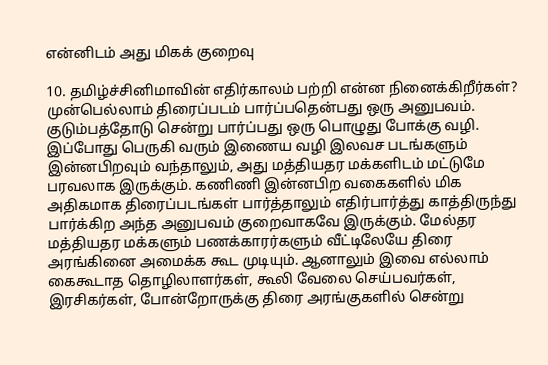என்னிடம் அது மிகக் குறைவு

10. தமிழ்ச்சினிமாவின் எதிர்காலம் பற்றி என்ன நினைக்கிறீர்கள்?
முன்பெல்லாம் திரைப்படம் பார்ப்பதென்பது ஒரு அனுபவம். குடும்பத்தோடு சென்று பார்ப்பது ஒரு பொழுது போக்கு வழி. இப்போது பெருகி வரும் இணைய வழி இலவச படங்களும் இன்னபிறவும் வந்தாலும், அது மத்தியதர மக்களிடம் மட்டுமே பரவலாக இருக்கும். கணிணி இன்னபிற வகைகளில் மிக அதிகமாக திரைப்படங்கள் பார்த்தாலும் எதிர்பார்த்து காத்திருந்து பார்க்கிற அந்த அனுபவம் குறைவாகவே இருக்கும். மேல்தர மத்தியதர மக்களும் பணக்காரர்களும் வீட்டிலேயே திரை அரங்கினை அமைக்க கூட முடியும். ஆனாலும் இவை எல்லாம் கைகூடாத தொழிலாளர்கள், கூலி வேலை செய்பவர்கள், இரசிகர்கள், போன்றோருக்கு திரை அரங்குகளில் சென்று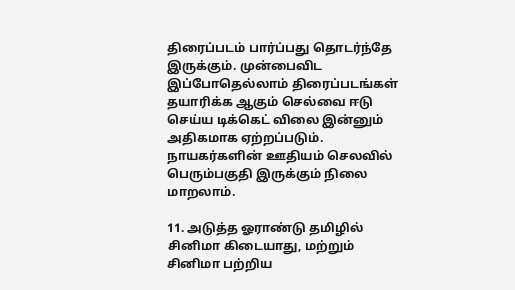திரைப்படம் பார்ப்பது தொடர்ந்தே இருக்கும். முன்பைவிட இப்போதெல்லாம் திரைப்படங்கள் தயாரிக்க ஆகும் செல்வை ஈடு செய்ய டிக்கெட் விலை இன்னும் அதிகமாக ஏற்றப்படும். நாயகர்களின் ஊதியம் செலவில் பெரும்பகுதி இருக்கும் நிலை மாறலாம்.

11. அடுத்த ஓராண்டு தமிழில் சினிமா கிடையாது, மற்றும் சினிமா பற்றிய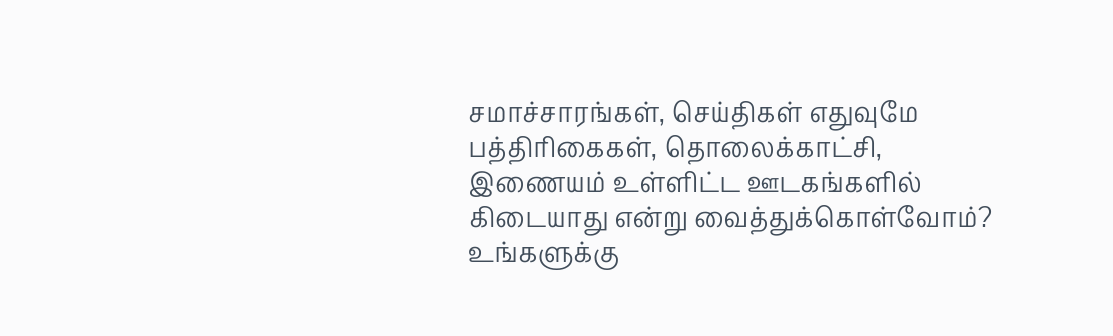சமாச்சாரங்கள், செய்திகள் எதுவுமே பத்திரிகைகள், தொலைக்காட்சி, இணையம் உள்ளிட்ட ஊடகங்களில் கிடையாது என்று வைத்துக்கொள்வோம்? உங்களுக்கு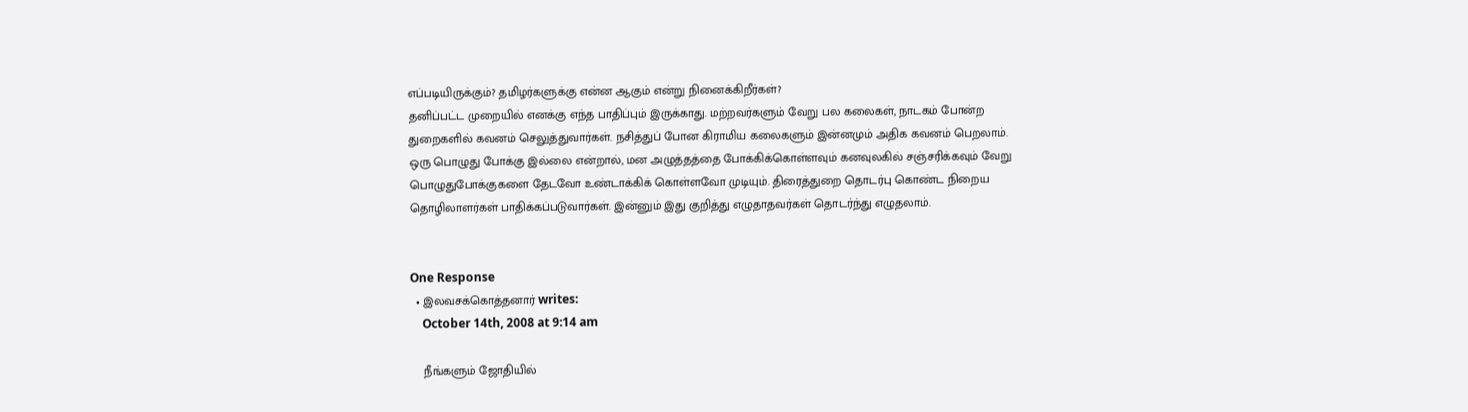எப்படியிருக்கும்? தமிழர்களுக்கு என்ன ஆகும் என்று நினைக்கிறீர்கள்?
தனிப்பட்ட முறையில் எனக்கு எந்த பாதிப்பும் இருக்காது. மற்றவர்களும் வேறு பல கலைகள், நாடகம் போன்ற துறைகளில் கவனம் செலுத்துவார்கள். நசித்துப் போன கிராமிய கலைகளும் இன்னமும் அதிக கவனம் பெறலாம். ஒரு பொழுது போக்கு இல்லை என்றால், மன அழுத்தத்தை போக்கிக்கொள்ளவும் கனவுலகில் சஞ்சரிக்கவும் வேறு பொழுதுபோக்குகளை தேடவோ உண்டாக்கிக் கொள்ளவோ முடியும். திரைத்துறை தொடர்பு கொண்ட நிறைய தொழிலாளர்கள் பாதிக்கப்படுவார்கள். இன்னும் இது குறித்து எழுதாதவர்கள் தொடர்ந்து எழுதலாம்.


One Response
  • இலவசக்கொத்தனார் writes:
    October 14th, 2008 at 9:14 am

    நீங்களும் ஜோதியில்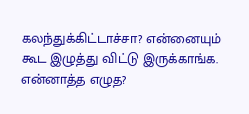கலந்துக்கிட்டாச்சா? என்னையும் கூட இழுத்து விட்டு இருக்காங்க. என்னாத்த எழுத?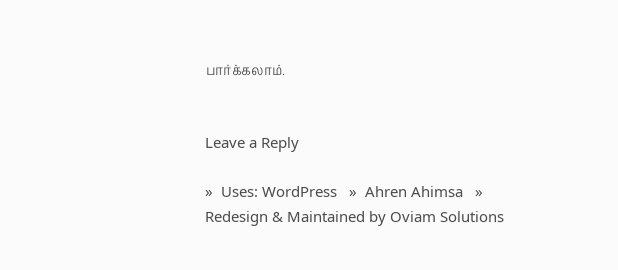பார்க்கலாம்.


Leave a Reply

»  Uses: WordPress   »  Ahren Ahimsa   »  Redesign & Maintained by Oviam Solutions